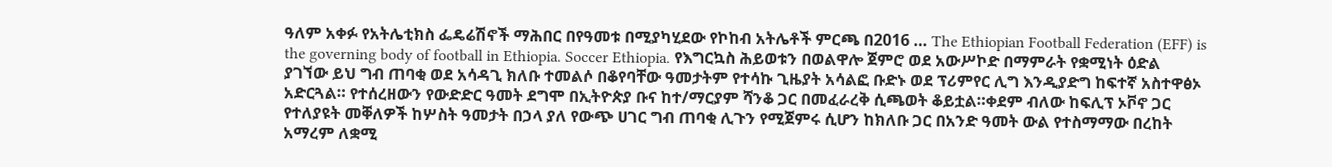ዓለም አቀፉ የአትሌቲክስ ፌዴሬሽኖች ማሕበር በየዓመቱ በሚያካሂደው የኮከብ አትሌቶች ምርጫ በ2016 … The Ethiopian Football Federation (EFF) is the governing body of football in Ethiopia. Soccer Ethiopia. የእግርኳስ ሕይወቱን በወልዋሎ ጀምሮ ወደ አውሥኮድ በማምራት የቋሚነት ዕድል ያገኘው ይህ ግብ ጠባቂ ወደ አሳዳጊ ክለቡ ተመልሶ በቆየባቸው ዓመታትም የተሳኩ ጊዜያት አሳልፎ ቡድኑ ወደ ፕሪምየር ሊግ እንዲያድግ ከፍተኛ አስተዋፅኦ አድርጓል። የተሰረዘውን የውድድር ዓመት ደግሞ በኢትዮጵያ ቡና ከተ/ማርያም ሻንቆ ጋር በመፈራረቅ ሲጫወት ቆይቷል።ቀደም ብለው ከፍሊፕ ኦቮኖ ጋር የተለያዩት መቐለዎች ከሦስት ዓመታት በኃላ ያለ የውጭ ሀገር ግብ ጠባቂ ሊጉን የሚጀምሩ ሲሆን ከክለቡ ጋር በአንድ ዓመት ውል የተስማማው በረከት አማረም ለቋሚ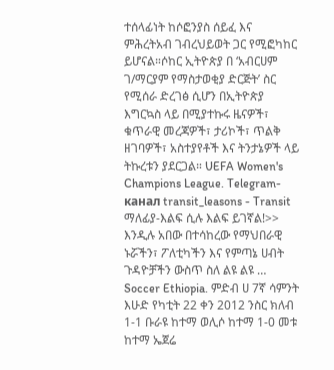ተሰላፊነት ከሶፎንያስ ሰይፈ እና ምሕረትአብ ገብረህይወት ጋር የሚፎካከር ይሆናል።ሶከር ኢትዮጵያ በ ‘አብርሀም ገ/ማርያም የማስታወቂያ ድርጅት’ ስር የሚሰራ ድረገፅ ሲሆን በኢትዮጵያ እግርኳስ ላይ በሚያተኩሩ ዜናዎች፣ ቁጥራዊ መረጃዎች፣ ታሪኮች፣ ጥልቅ ዘገባዎች፣ አስተያየቶች እና ትንታኔዎች ላይ ትኩረቱን ያደርጋል። UEFA Women's Champions League. Telegram-канал transit_leasons - Transit ማለፊያ-እልፍ ሲሉ እልፍ ይገኛል!>> እንዲሉ አበው በተሳከረው የማህበራዊ ኑሯችን፣ ፖለቲካችን እና የምጣኔ ሀብት ጉዳዮቻችን ውስጥ ስለ ልዩ ልዩ … Soccer Ethiopia. ምድብ ሀ 7ኛ ሳምንት እሁድ የካቲት 22 ቀን 2012 ንስር ክለብ 1-1 ቡራዩ ከተማ ወሊሶ ከተማ 1-0 መቱ ከተማ ኤጀሬ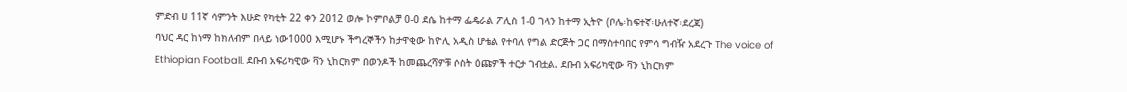ምድብ ሀ 11ኛ ሳምንት እሁድ የካቲት 22 ቀን 2012 ወሎ ኮምቦልቻ 0-0 ደሴ ከተማ ፌዴራል ፖሊስ 1-0 ገላን ከተማ ኢትዮ (ቦሌ፡ከፍተኛ፡ሁለተኛ፡ደረጃ)
ባህር ዳር ከነማ ከክለብም በላይ ነው1000 እሚሆኑ ችግረኞችን ከታዋቂው ከዮሊ አዲስ ሆቴል የተባለ የግል ድርጅት ጋር በማስተባበር የምሳ ግብዥ አደረጉ The voice of Ethiopian Football. ደቡብ አፍሪካዊው ቫን ኒከርክም በወንዶች ከመጨረሻዎቹ ሶስት ዕጩዎች ተርታ ገብቷል. ደቡብ አፍሪካዊው ቫን ኒከርክም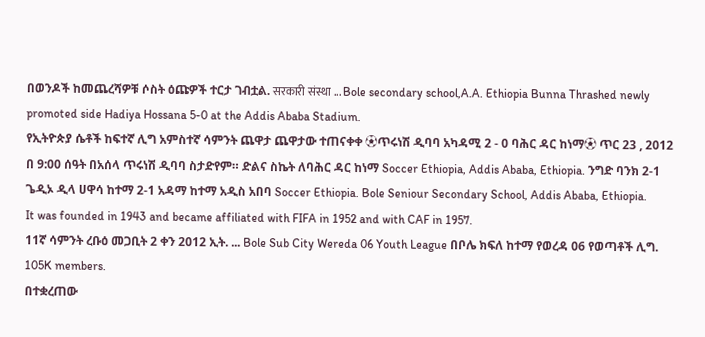በወንዶች ከመጨረሻዎቹ ሶስት ዕጩዎች ተርታ ገብቷል. सरकारी संस्था ... Bole secondary school,A.A. Ethiopia Bunna Thrashed newly promoted side Hadiya Hossana 5-0 at the Addis Ababa Stadium.
የኢትዮጵያ ሴቶች ከፍተኛ ሊግ አምስተኛ ሳምንት ጨዋታ ጨዋታው ተጠናቀቀ ⚽ጥሩነሽ ዲባባ አካዳሚ 2 - 0 ባሕር ዳር ከነማ⚽ ጥር 23 , 2012 በ 9:00 ሰዓት በአሰላ ጥሩነሽ ዲባባ ስታድየም። ድልና ስኬት ለባሕር ዳር ከነማ Soccer Ethiopia, Addis Ababa, Ethiopia. ንግድ ባንክ 2-1 ጌዲኦ ዲላ ሀዋሳ ከተማ 2-1 አዳማ ከተማ አዲስ አበባ Soccer Ethiopia. Bole Seniour Secondary School, Addis Ababa, Ethiopia.
It was founded in 1943 and became affiliated with FIFA in 1952 and with CAF in 1957.
11ኛ ሳምንት ረቡዕ መጋቢት 2 ቀን 2012 ኢት. ... Bole Sub City Wereda 06 Youth League በቦሌ ክፍለ ከተማ የወረዳ 06 የወጣቶች ሊግ.
105K members.
በተቋረጠው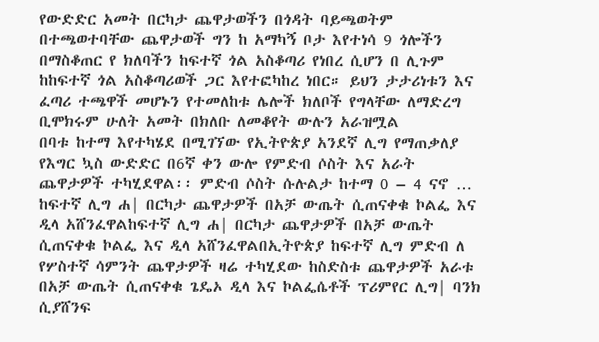የውድድር አመት በርካታ ጨዋታወችን በጎዳት ባይጫወትም በተጫወተባቸው ጨዋታወች ግን ከ አማካኝ ቦታ እየተነሳ 9 ጎሎችን በማስቆጠር የ ክለባችን ከፍተኛ ጎል አስቆጣሪ የነበረ ሲሆን በ ሊጉም ከከፍተኛ ጎል አስቆጣሪወች ጋር እየተፎካከረ ነበር። ይህን ታታሪነቱን እና ፈጣሪ ተጫዋች መሆኑን የተመለከቱ ሌሎች ክለቦች የግላቸው ለማድረግ ቢሞክሩም ሁለት አመት በክለቡ ለመቆየት ውሉን አራዝሟል
በባቱ ከተማ እየተካሄደ በሚገኘው የኢትዮጵያ አንደኛ ሊግ የማጠቃለያ የእግር ኳስ ውድድር በ6ኛ ቀን ውሎ የምድብ ሶስት እና አራት ጨዋታዎች ተካሂደዋል፡፡ ምድብ ሶስት ሱሉልታ ከተማ 0 – 4 ናኖ … ከፍተኛ ሊግ ሐ| በርካታ ጨዋታዎች በአቻ ውጤት ሲጠናቀቁ ኮልፌ እና ዲላ አሸንፈዋልከፍተኛ ሊግ ሐ| በርካታ ጨዋታዎች በአቻ ውጤት ሲጠናቀቁ ኮልፌ እና ዲላ አሸንፈዋልበኢትዮጵያ ከፍተኛ ሊግ ምድብ ለ የሦስተኛ ሳምንት ጨዋታዎች ዛሬ ተካሂደው ከስድስቱ ጨዋታዎች አራቱ በአቻ ውጤት ሲጠናቀቁ ጌዴኦ ዲላ እና ኮልፌሴቶች ፕሪምየር ሊግ| ባንክ ሲያሸንፍ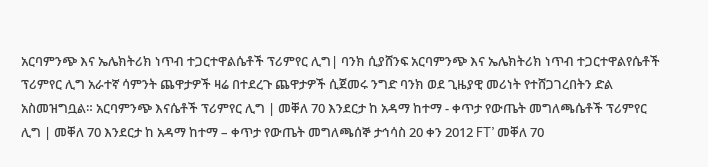አርባምንጭ እና ኤሌክትሪክ ነጥብ ተጋርተዋልሴቶች ፕሪምየር ሊግ| ባንክ ሲያሸንፍ አርባምንጭ እና ኤሌክትሪክ ነጥብ ተጋርተዋልየሴቶች ፕሪምየር ሊግ አራተኛ ሳምንት ጨዋታዎች ዛሬ በተደረጉ ጨዋታዎች ሲጀመሩ ንግድ ባንክ ወደ ጊዜያዊ መሪነት የተሸጋገረበትን ድል አስመዝግቧል። አርባምንጭ እናሴቶች ፕሪምየር ሊግ | መቐለ 70 እንደርታ ከ አዳማ ከተማ - ቀጥታ የውጤት መግለጫሴቶች ፕሪምየር ሊግ | መቐለ 70 እንደርታ ከ አዳማ ከተማ – ቀጥታ የውጤት መግለጫሰኞ ታኅሳስ 20 ቀን 2012 FT’ መቐለ 70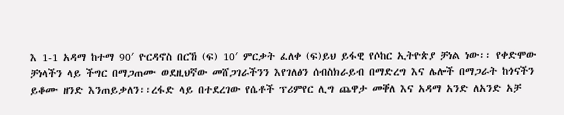እ 1-1 አዳማ ከተማ 90′ ዮርዳኖስ በርኸ (ፍ) 10′ ምርቃት ፈለቀ (ፍ)ይህ ይፋዊ የሶከር ኢትዮጵያ ቻነል ነው፡፡ የቀድሞው ቻነላችን ላይ ችግር በማጋጠሙ ወደዚህኛው መሸጋገራችንን እየገለፅን ሰብስክራይብ በማድረግ እና ሌሎች በማጋራት ከጎናችን ይቆሙ ዘንድ እንጠይቃለን፡፡ረፋድ ላይ በተደረገው የሴቶች ፕሪምየር ሊግ ጨዋታ መቐለ እና አዳማ አንድ ለአንድ አቻ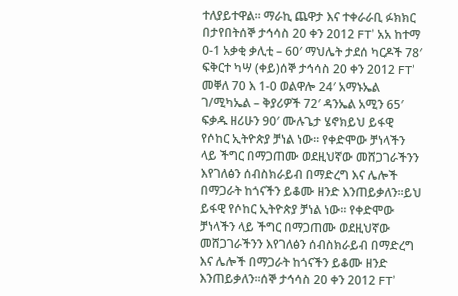ተለያይተዋል። ማራኪ ጨዋታ እና ተቀራራቢ ፉክክር በታየበትሰኞ ታኅሳስ 20 ቀን 2012 FT’ አአ ከተማ 0-1 አቃቂ ቃሊቲ – 60′ ማህሌት ታደሰ ካርዶች 78′ ፍቅርተ ካሣ (ቀይ)ሰኞ ታኅሳስ 20 ቀን 2012 FT’ መቐለ 70 እ 1-0 ወልዋሎ 24′ አማኑኤል ገ/ሚካኤል – ቅያሪዎች 72′ ዳንኤል አሚን 65′ ፍቃዱ ዘሪሁን 90′ ሙሉጌታ ሄኖክይህ ይፋዊ የሶከር ኢትዮጵያ ቻነል ነው፡፡ የቀድሞው ቻነላችን ላይ ችግር በማጋጠሙ ወደዚህኛው መሸጋገራችንን እየገለፅን ሰብስክራይብ በማድረግ እና ሌሎች በማጋራት ከጎናችን ይቆሙ ዘንድ እንጠይቃለን፡፡ይህ ይፋዊ የሶከር ኢትዮጵያ ቻነል ነው፡፡ የቀድሞው ቻነላችን ላይ ችግር በማጋጠሙ ወደዚህኛው መሸጋገራችንን እየገለፅን ሰብስክራይብ በማድረግ እና ሌሎች በማጋራት ከጎናችን ይቆሙ ዘንድ እንጠይቃለን፡፡ሰኞ ታኅሳስ 20 ቀን 2012 FT’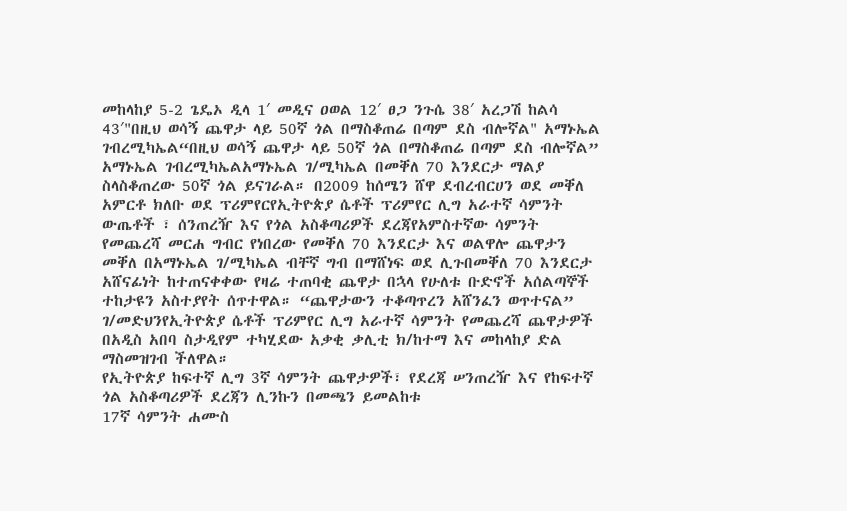መከላከያ 5-2 ጌዴኦ ዲላ 1′ መዲና ዐወል 12′ ፀጋ ንጉሴ 38′ አረጋሽ ከልሳ 43′"በዚህ ወሳኝ ጨዋታ ላይ 50ኛ ጎል በማስቆጠሬ በጣም ደስ ብሎኛል" አማኑኤል ገብረሚካኤል“በዚህ ወሳኝ ጨዋታ ላይ 50ኛ ጎል በማስቆጠሬ በጣም ደስ ብሎኛል” አማኑኤል ገብረሚካኤልአማኑኤል ገ/ሚካኤል በመቐለ 70 እንደርታ ማልያ ስላስቆጠረው 50ኛ ጎል ይናገራል። በ2009 ከሰሜን ሸዋ ደብረብርሀን ወደ መቐለ አምርቶ ክለቡ ወደ ፕሪምየርየኢትዮጵያ ሴቶች ፕሪምየር ሊግ አራተኛ ሳምንት ውጤቶች ፣ ሰንጠረዥ እና የጎል አስቆጣሪዎች ደረጃየአምስተኛው ሳምንት የመጨረሻ መርሐ ግብር የነበረው የመቐለ 70 እንደርታ እና ወልዋሎ ጨዋታን መቐለ በአማኑኤል ገ/ሚካኤል ብቸኛ ግብ በማሸነፍ ወደ ሊጉበመቐለ 70 እንደርታ አሸናፊነት ከተጠናቀቀው የዛሬ ተጠባቂ ጨዋታ በኋላ የሁለቱ ቡድኖች አሰልጣኞች ተከታዩን አስተያየት ሰጥተዋል። “ጨዋታውን ተቆጣጥረን አሸንፈን ወጥተናል” ገ/መድህንየኢትዮጵያ ሴቶች ፕሪምየር ሊግ አራተኛ ሳምንት የመጨረሻ ጨዋታዎች በአዲስ አበባ ስታዲየም ተካሂደው አቃቂ ቃሊቲ ክ/ከተማ እና መከላከያ ድል ማስመዝገብ ችለዋል።
የኢትዮጵያ ከፍተኛ ሊግ 3ኛ ሳምንት ጨዋታዎች፣ የደረጃ ሠንጠረዥ እና የከፍተኛ ጎል አስቆጣሪዎች ደረጃን ሊንኩን በመጫን ይመልከቱ
17ኛ ሳምንት ሐሙስ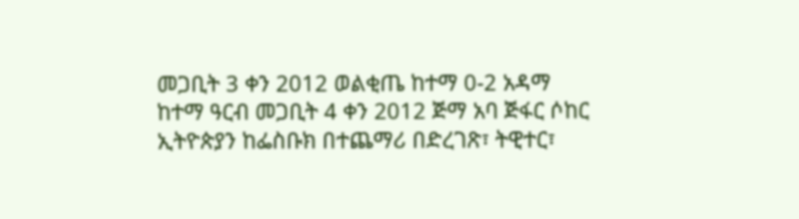መጋቢት 3 ቀን 2012 ወልቂጤ ከተማ 0-2 አዳማ ከተማ ዓርብ መጋቢት 4 ቀን 2012 ጅማ አባ ጅፋር ሶከር ኢትዮጵያን ከፌስቡክ በተጨማሪ በድረገጽ፣ ትዊተር፣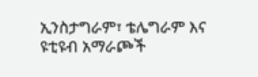ኢንስታግራም፣ ቴሌግራም እና ዩቲዩብ አማራጮች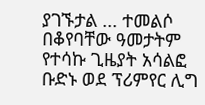ያገኙታል ... ተመልሶ በቆየባቸው ዓመታትም የተሳኩ ጊዜያት አሳልፎ ቡድኑ ወደ ፕሪምየር ሊግ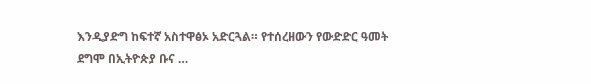እንዲያድግ ከፍተኛ አስተዋፅኦ አድርጓል። የተሰረዘውን የውድድር ዓመት ደግሞ በኢትዮጵያ ቡና …